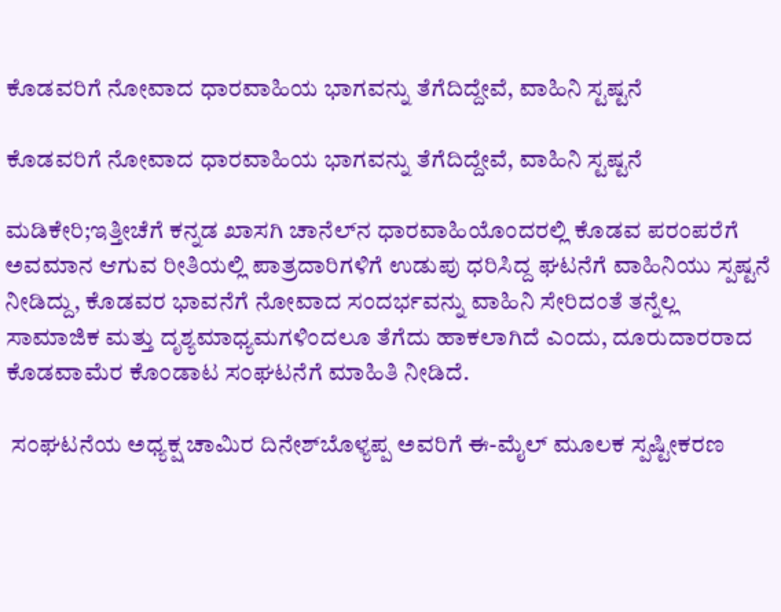ಕೊಡವರಿಗೆ ನೋವಾದ ಧಾರವಾಹಿಯ ಭಾಗವನ್ನು ತೆಗೆದಿದ್ದೇವೆ, ವಾಹಿನಿ ಸ್ಟಷ್ಟನೆ

ಕೊಡವರಿಗೆ ನೋವಾದ ಧಾರವಾಹಿಯ ಭಾಗವನ್ನು ತೆಗೆದಿದ್ದೇವೆ, ವಾಹಿನಿ ಸ್ಟಷ್ಟನೆ

ಮಡಿಕೇರಿ;ಇತ್ತೀಚೆಗೆ ಕನ್ನಡ ಖಾಸಗಿ ಚಾನೆಲ್‌ನ ಧಾರವಾಹಿಯೊಂದರಲ್ಲಿ ಕೊಡವ ಪರಂಪರೆಗೆ ಅವಮಾನ ಆಗುವ ರೀತಿಯಲ್ಲಿ ಪಾತ್ರದಾರಿಗಳಿಗೆ ಉಡುಪು ಧರಿಸಿದ್ದ ಘಟನೆಗೆ ವಾಹಿನಿಯು ಸ್ಪಷ್ಟನೆ ನೀಡಿದ್ದು, ಕೊಡವರ ಭಾವನೆಗೆ ನೋವಾದ ಸಂದರ್ಭವನ್ನು ವಾಹಿನಿ ಸೇರಿದಂತೆ ತನ್ನೆಲ್ಲ ಸಾಮಾಜಿಕ ಮತ್ತು ದೃಶ್ಯಮಾಧ್ಯಮಗಳಿಂದಲೂ ತೆಗೆದು ಹಾಕಲಾಗಿದೆ ಎಂದು, ದೂರುದಾರರಾದ ಕೊಡವಾಮೆರ ಕೊಂಡಾಟ ಸಂಘಟನೆಗೆ ಮಾಹಿತಿ ನೀಡಿದೆ.

 ಸಂಘಟನೆಯ ಅಧ್ಯಕ್ಷ ಚಾಮಿರ ದಿನೇಶ್‌ಬೊಳ್ಯಪ್ಪ ಅವರಿಗೆ ಈ-ಮೈಲ್‌ ಮೂಲಕ ಸ್ಪಷ್ಟೀಕರಣ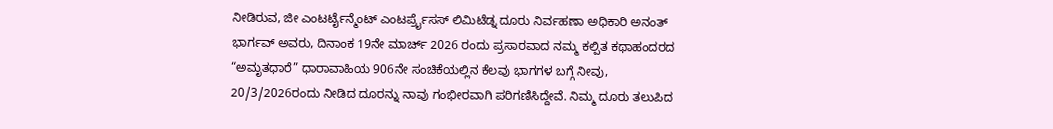ನೀಡಿರುವ, ಜೀ ಎಂಟರ್ಟೈನ್ಮೆಂಟ್ ಎಂಟರ್ಪ್ರೈಸಸ್ ಲಿಮಿಟೆಡ್ನ ದೂರು ನಿರ್ವಹಣಾ ಅಧಿಕಾರಿ ಅನಂತ್ ಭಾರ್ಗವ್ ಅವರು, ದಿನಾಂಕ 19ನೇ ಮಾರ್ಚ್ 2026 ರಂದು ಪ್ರಸಾರವಾದ ನಮ್ಮ ಕಲ್ಪಿತ ಕಥಾಹಂದರದ “ಅಮೃತಧಾರೆ” ಧಾರಾವಾಹಿಯ 906ನೇ ಸಂಚಿಕೆಯಲ್ಲಿನ ಕೆಲವು ಭಾಗಗಳ ಬಗ್ಗೆ ನೀವು, 20/3/2026ರಂದು ನೀಡಿದ ದೂರನ್ನು ನಾವು ಗಂಭೀರವಾಗಿ ಪರಿಗಣಿಸಿದ್ದೇವೆ. ನಿಮ್ಮ ದೂರು ತಲುಪಿದ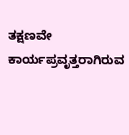ತಕ್ಷಣವೇ ಕಾರ್ಯಪ್ರವೃತ್ತರಾಗಿರುವ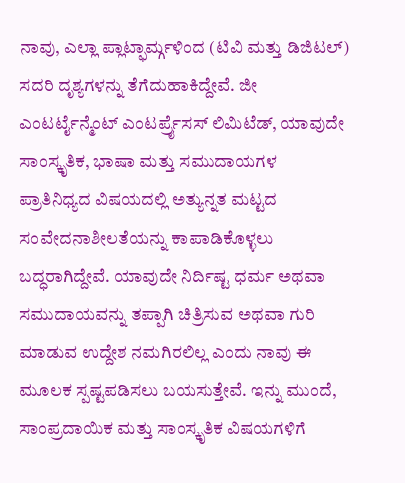ನಾವು, ಎಲ್ಲಾ ಪ್ಲಾಟ್ಫಾರ್ಮ್ಗಳಿಂದ (ಟಿವಿ ಮತ್ತು ಡಿಜಿಟಲ್) ಸದರಿ ದೃಶ್ಯಗಳನ್ನು ತೆಗೆದುಹಾಕಿದ್ದೇವೆ. ಜೀ ಎಂಟರ್ಟೈನ್ಮೆಂಟ್ ಎಂಟರ್ಪ್ರೈಸಸ್ ಲಿಮಿಟೆಡ್, ಯಾವುದೇ ಸಾಂಸ್ಕೃತಿಕ, ಭಾಷಾ ಮತ್ತು ಸಮುದಾಯಗಳ ಪ್ರಾತಿನಿಧ್ಯದ ವಿಷಯದಲ್ಲಿ ಅತ್ಯುನ್ನತ ಮಟ್ಟದ ಸಂವೇದನಾಶೀಲತೆಯನ್ನು ಕಾಪಾಡಿಕೊಳ್ಳಲು ಬದ್ಧರಾಗಿದ್ದೇವೆ. ಯಾವುದೇ ನಿರ್ದಿಷ್ಟ ಧರ್ಮ ಅಥವಾ ಸಮುದಾಯವನ್ನು ತಪ್ಪಾಗಿ ಚಿತ್ರಿಸುವ ಅಥವಾ ಗುರಿ ಮಾಡುವ ಉದ್ದೇಶ ನಮಗಿರಲಿಲ್ಲ ಎಂದು ನಾವು ಈ ಮೂಲಕ ಸ್ಪಷ್ಟಪಡಿಸಲು ಬಯಸುತ್ತೇವೆ. ಇನ್ನು ಮುಂದೆ, ಸಾಂಪ್ರದಾಯಿಕ ಮತ್ತು ಸಾಂಸ್ಕೃತಿಕ ವಿಷಯಗಳಿಗೆ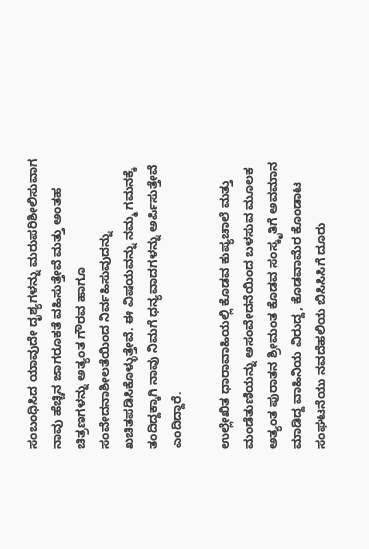ಸಂಬಂಧಿಸಿದ ಯಾವುದೇ ದೃಶ್ಯಗಳನ್ನು ಮರುಪರಿಶೀಲಿಸುವಾಗ ನಾವು ಹೆಚ್ಚಿನ ಜಾಗರೂಕತೆ ವಹಿಸುತ್ತೇವೆ ಮತ್ತು ಅಂತಹ ಚಿತ್ರಣಗಳನ್ನು ಅತ್ಯಂತ ಗೌರವ ಹಾಗೂ ಸಂವೇದನಾಶೀಲತೆಯಿಂದ ನಿರ್ವಹಿಸುವುದನ್ನು ಖಚಿತಪಡಿಸಿಕೊಳ್ಳುತ್ತೇವೆ. ಈ ವಿಷಯವನ್ನು ನಮ್ಮ ಗಮನಕ್ಕೆ ತಂದಿದ್ದಕ್ಕಾಗಿ ನಾವು ನಿಮಗೆ ಧನ್ಯವಾದಗಳನ್ನು ಅರ್ಪಿಸುತ್ತೇವೆ ಎಂದಿದ್ದಾರೆ.

ಉಲ್ಲೇಖಿತ ಧಾರಾವಾಹಿಯಲ್ಲಿ ಕೊಡವ ಕುಪ್ಯಚಾಲೆ ಮತ್ತು ಮಂಡೆತುಣಿಯನ್ನು ಅಸಂವೇದನೆಯಿಂದ ಬಳಸುವ ಮೂಲಕ ಅತ್ಯಂತ ಪುರಾತನ ಶ್ರೀಮಂತ ಕೊಡವ ಸಂಸ್ಕೃತಿಗೆ ಅವಮಾನ ಮಾಡಿದ್ದ ವಾಹಿನಿಯ ವಿರುದ್ದ, ಕೊಡವಾಮೆರ ಕೊಂಡಾಟ ಸಂಘಟನೆಯು ನವದೆಹಲಿಯ ಬಿಸಿಸಿಸಿಗೆ ದೂರು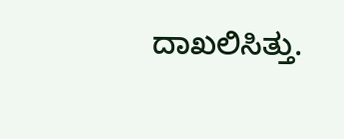ದಾಖಲಿಸಿತ್ತು.